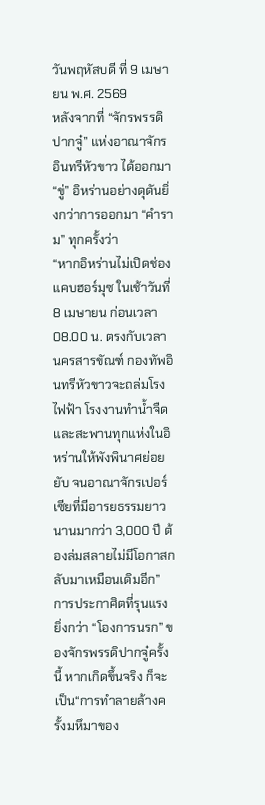วันพฤหัสบดี ที่ 9 เมษายน พ.ศ. 2569
หลังจากที่ “จักรพรรดิปากจู๋” แห่งอาณาจักรอินทรีหัวขาว ได้ออกมา “ขู่” อิหร่านอย่างดุดันยิ่งกว่าการออกมา “คำราม” ทุกครั้งว่า
“หากอิหร่านไม่เปิดช่องแคบฮอร์มุซ ในเช้าวันที่ 8 เมษายน ก่อนเวลา 08.00 น. ตรงกับเวลานครสารขัณฑ์ กองทัพอินทรีหัวขาวจะถล่มโรงไฟฟ้า โรงงานทำน้ำจืดและสะพานทุกแห่งในอิหร่านให้พังพินาศย่อยยับ จนอาณาจักรเปอร์เซียที่มีอารยธรรมยาวนานมากว่า 3,000 ปี ต้องล่มสลายไม่มีโอกาสกลับมาเหมือนเดิมอีก”
การประกาศิตที่รุนแรงยิ่งกว่า “โองการนรก” ของจักรพรรดิปากจู๋ครั้งนี้ หากเกิดขึ้นจริง ก็จะเป็น“การทำลายล้างครั้งมหึมาของ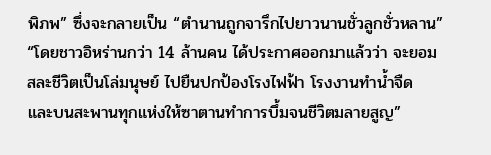พิภพ” ซึ่งจะกลายเป็น “ตำนานถูกจารึกไปยาวนานชั่วลูกชั่วหลาน”
“โดยชาวอิหร่านกว่า 14 ล้านคน ได้ประกาศออกมาแล้วว่า จะยอมสละชีวิตเป็นโล่มนุษย์ ไปยืนปกป้องโรงไฟฟ้า โรงงานทำน้ำจืด และบนสะพานทุกแห่งให้ซาตานทำการบึ้มจนชีวิตมลายสูญ”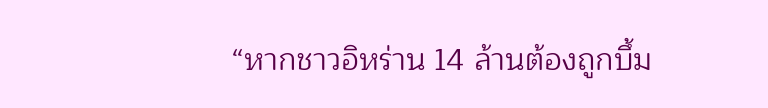“หากชาวอิหร่าน 14 ล้านต้องถูกบึ้ม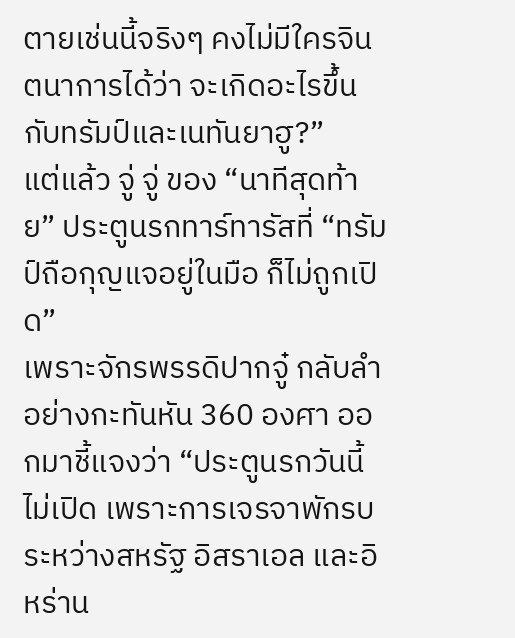ตายเช่นนี้จริงๆ คงไม่มีใครจินตนาการได้ว่า จะเกิดอะไรขึ้นกับทรัมป์และเนทันยาฮู?”
แต่แล้ว จู่ จู่ ของ “นาทีสุดท้าย” ประตูนรกทาร์ทารัสที่ “ทรัมป์ถือกุญแจอยู่ในมือ ก็ไม่ถูกเปิด”
เพราะจักรพรรดิปากจู๋ กลับลำอย่างกะทันหัน 360 องศา ออกมาชี้แจงว่า “ประตูนรกวันนี้ไม่เปิด เพราะการเจรจาพักรบระหว่างสหรัฐ อิสราเอล และอิหร่าน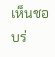เห็นชอบร่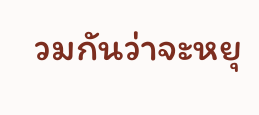วมกันว่าจะหยุ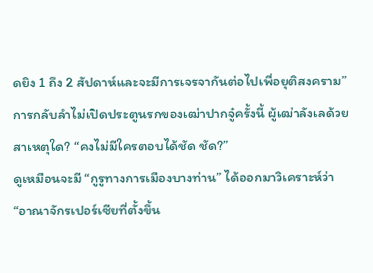ดยิง 1 ถึง 2 สัปดาห์และจะมีการเจรจากันต่อไปเพื่อยุติสงคราม”
การกลับลำไม่เปิดประตูนรกของเฒ่าปากจู๋ครั้งนี้ ผู้เฒ่าลังเลด้วยสาเหตุใด? “คงไม่มีใครตอบได้ชัด ชัด?”
ดูเหมือนจะมี “กูรูทางการเมืองบางท่าน” ได้ออกมาวิเคราะห์ว่า “อาณาจักรเปอร์เซียที่ตั้งขึ้น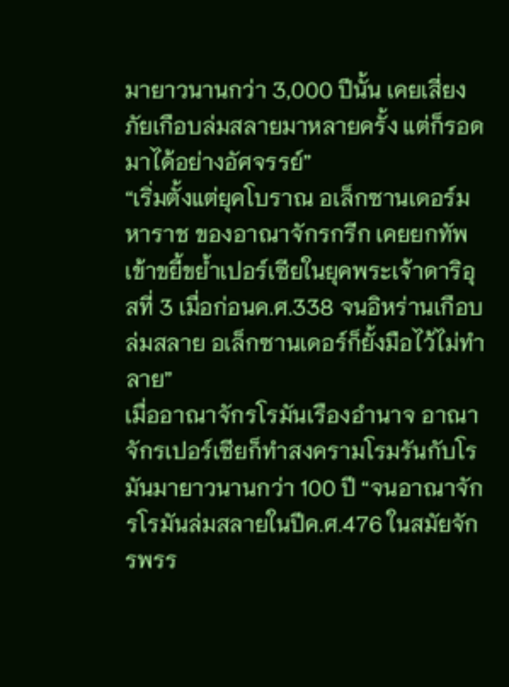มายาวนานกว่า 3,000 ปีนั้น เคยเสี่ยงภัยเกือบล่มสลายมาหลายครั้ง แต่ก็รอดมาได้อย่างอัศจรรย์”
“เริ่มตั้งแต่ยุคโบราณ อเล็กซานเดอร์มหาราช ของอาณาจักรกรีก เคยยกทัพเข้าขยี้ขย้ำเปอร์เซียในยุคพระเจ้าดาริอุสที่ 3 เมื่อก่อนค.ศ.338 จนอิหร่านเกือบล่มสลาย อเล็กซานเดอร์ก็ยั้งมือไว้ไม่ทำลาย”
เมื่ออาณาจักรโรมันเรืองอำนาจ อาณาจักรเปอร์เซียก็ทำสงครามโรมรันกับโรมันมายาวนานกว่า 100 ปี “จนอาณาจักรโรมันล่มสลายในปีค.ศ.476 ในสมัยจักรพรร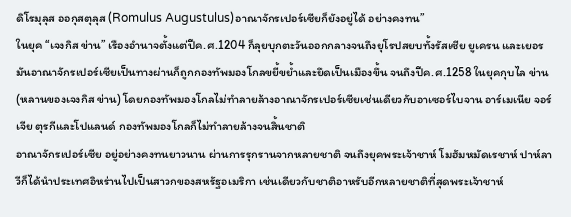ดิโรมุลุส ออกุสตุลุส (Romulus Augustulus)อาณาจักรเปอร์เซียก็ยังอยู่ได้ อย่างคงทน”
ในยุค “เจงกิส ข่าน” เรืองอำนาจตั้งแต่ปีค.ศ.1204 ก็ลุยบุกตะวันออกกลางจนถึงยุโรปสยบทั้งรัสเซีย ยูเครน และเยอรมันอาณาจักรเปอร์เซียเป็นทางผ่านก็ถูกกองทัพมองโกลขยี้ขย้ำและยึดเป็นเมืองขึ้น จนถึงปีค.ศ.1258 ในยุคกุบไล ข่าน(หลานของเจงกิส ข่าน) โดยกองทัพมองโกลไม่ทำลายล้างอาณาจักรเปอร์เซียเช่นเดียวกับอาเซอร์ไบจาน อาร์เมเนีย จอร์เจีย ตุรกีและโปแลนด์ กองทัพมองโกลก็ไม่ทำลายล้างจนสิ้นชาติ
อาณาจักรเปอร์เซีย อยู่อย่างคงทนยาวนาน ผ่านการรุกรานจากหลายชาติ จนถึงยุคพระเจ้าชาห์ โมฮัมหมัดเรชาห์ ปาห์ลาวีก็ได้นำประเทศอิหร่านไปเป็นสาวกของสหรัฐอเมริกา เช่นเดียวกับชาติอาหรับอีกหลายชาติที่สุดพระเจ้าชาห์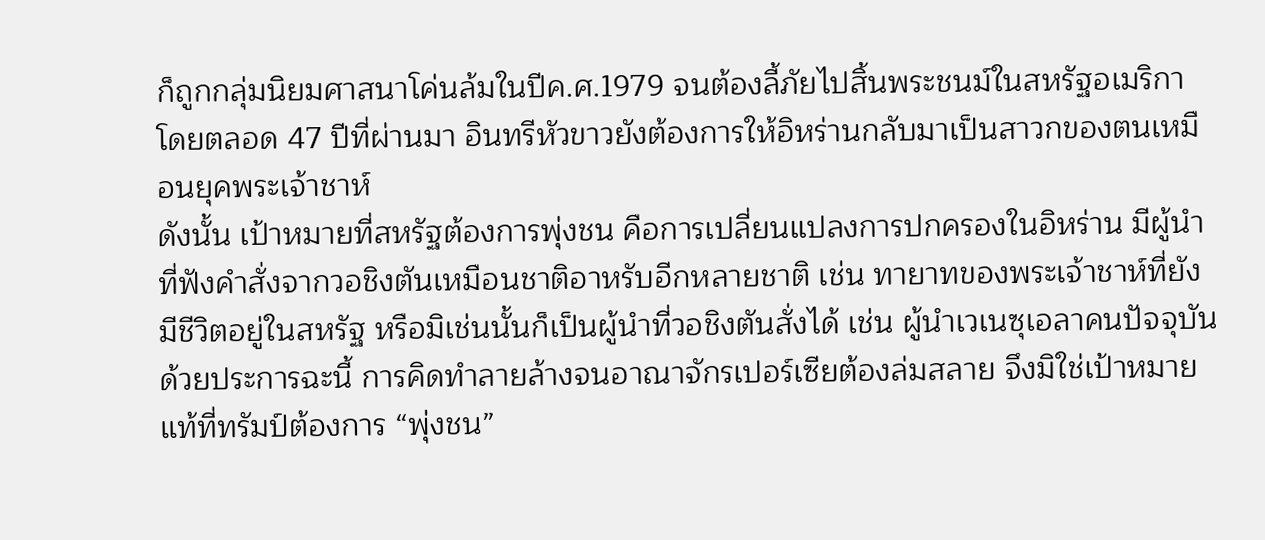ก็ถูกกลุ่มนิยมศาสนาโค่นล้มในปีค.ศ.1979 จนต้องลี้ภัยไปสิ้นพระชนม์ในสหรัฐอเมริกา โดยตลอด 47 ปีที่ผ่านมา อินทรีหัวขาวยังต้องการให้อิหร่านกลับมาเป็นสาวกของตนเหมือนยุคพระเจ้าชาห์
ดังนั้น เป้าหมายที่สหรัฐต้องการพุ่งชน คือการเปลี่ยนแปลงการปกครองในอิหร่าน มีผู้นำที่ฟังคำสั่งจากวอชิงตันเหมือนชาติอาหรับอีกหลายชาติ เช่น ทายาทของพระเจ้าชาห์ที่ยังมีชีวิตอยู่ในสหรัฐ หรือมิเช่นนั้นก็เป็นผู้นำที่วอชิงตันสั่งได้ เช่น ผู้นำเวเนซุเอลาคนปัจจุบัน
ด้วยประการฉะนี้ การคิดทำลายล้างจนอาณาจักรเปอร์เซียต้องล่มสลาย จึงมิใช่เป้าหมายแท้ที่ทรัมป์ต้องการ “พุ่งชน”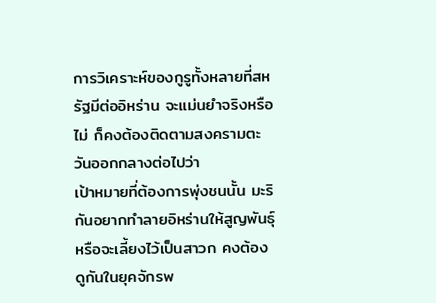การวิเคราะห์ของกูรูทั้งหลายที่สหรัฐมีต่ออิหร่าน จะแม่นยำจริงหรือไม่ ก็คงต้องติดตามสงครามตะวันออกกลางต่อไปว่า
เป้าหมายที่ต้องการพุ่งชนนั้น มะริกันอยากทำลายอิหร่านให้สูญพันธุ์หรือจะเลี้ยงไว้เป็นสาวก คงต้องดูกันในยุคจักรพ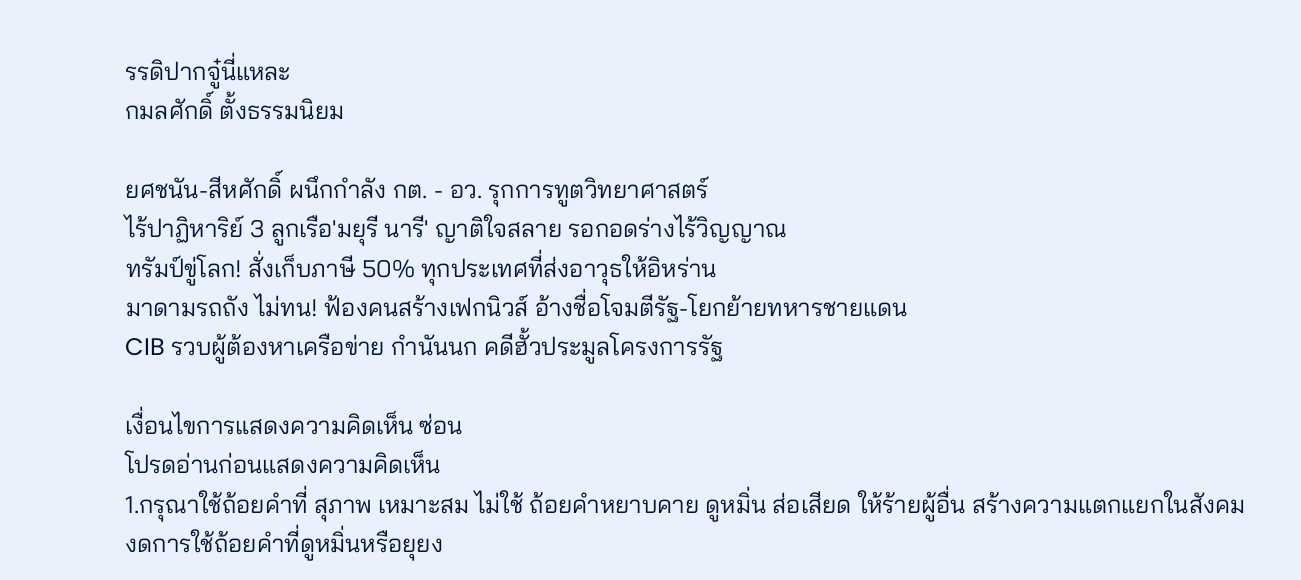รรดิปากจู๋นี่แหละ
กมลศักดิ์ ตั้งธรรมนิยม

ยศชนัน-สีหศักดิ์ ผนึกกำลัง กต. - อว. รุกการทูตวิทยาศาสตร์
ไร้ปาฏิหาริย์ 3 ลูกเรือ'มยุรี นารี' ญาติใจสลาย รอกอดร่างไร้วิญญาณ
ทรัมป์ขู่โลก! สั่งเก็บภาษี 50% ทุกประเทศที่ส่งอาวุธให้อิหร่าน
มาดามรถถัง ไม่ทน! ฟ้องคนสร้างเฟกนิวส์ อ้างชื่อโจมตีรัฐ-โยกย้ายทหารชายแดน
CIB รวบผู้ต้องหาเครือข่าย กำนันนก คดีฮั้วประมูลโครงการรัฐ

เงื่อนไขการแสดงความคิดเห็น ซ่อน
โปรดอ่านก่อนแสดงความคิดเห็น
1.กรุณาใช้ถ้อยคำที่ สุภาพ เหมาะสม ไม่ใช้ ถ้อยคำหยาบคาย ดูหมิ่น ส่อเสียด ให้ร้ายผู้อื่น สร้างความแตกแยกในสังคม งดการใช้ถ้อยคำที่ดูหมิ่นหรือยุยง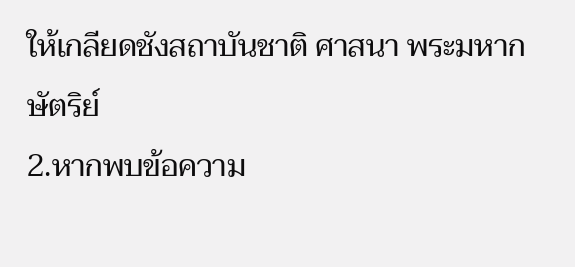ให้เกลียดชังสถาบันชาติ ศาสนา พระมหากษัตริย์
2.หากพบข้อความ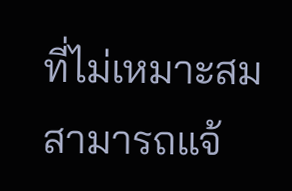ที่ไม่เหมาะสม สามารถแจ้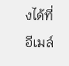งได้ที่อีเมล์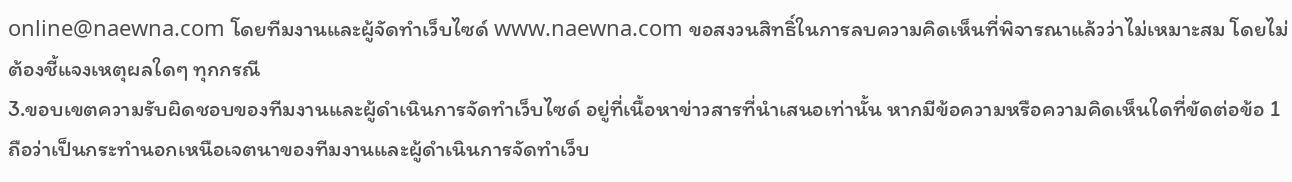online@naewna.com โดยทีมงานและผู้จัดทำเว็บไซด์ www.naewna.com ขอสงวนสิทธิ์ในการลบความคิดเห็นที่พิจารณาแล้วว่าไม่เหมาะสม โดยไม่ต้องชี้แจงเหตุผลใดๆ ทุกกรณี
3.ขอบเขตความรับผิดชอบของทีมงานและผู้ดำเนินการจัดทำเว็บไซด์ อยู่ที่เนื้อหาข่าวสารที่นำเสนอเท่านั้น หากมีข้อความหรือความคิดเห็นใดที่ขัดต่อข้อ 1 ถือว่าเป็นกระทำนอกเหนือเจตนาของทีมงานและผู้ดำเนินการจัดทำเว็บ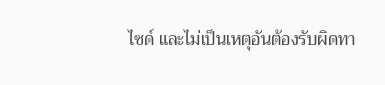ไซด์ และไม่เป็นเหตุอันต้องรับผิดทา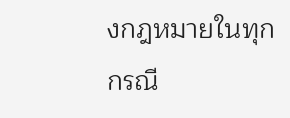งกฎหมายในทุกกรณี